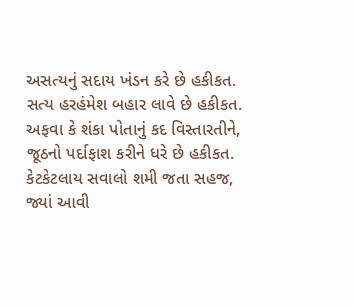અસત્યનું સદાય ખંડન કરે છે હકીકત.
સત્ય હરહંમેશ બહાર લાવે છે હકીકત.
અફવા કે શંકા પોતાનું કદ વિસ્તારતીને,
જૂઠનો પર્દાફાશ કરીને ધરે છે હકીકત.
કેટકેટલાય સવાલો શમી જતા સહજ,
જ્યાં આવી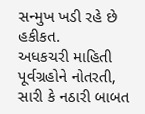સન્મુખ ખડી રહે છે હકીકત.
અધકચરી માહિતી પૂર્વગ્રહોને નોતરતી,
સારી કે નઠારી બાબત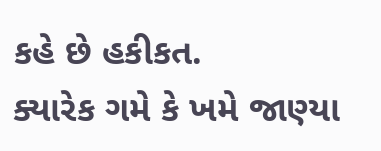કહે છે હકીકત.
ક્યારેક ગમે કે ખમે જાણ્યા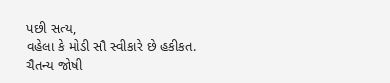પછી સત્ય,
વહેલા કે મોડી સૌ સ્વીકારે છે હકીકત.
ચૈતન્ય જોષી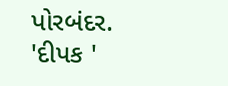પોરબંદર. 'દીપક '